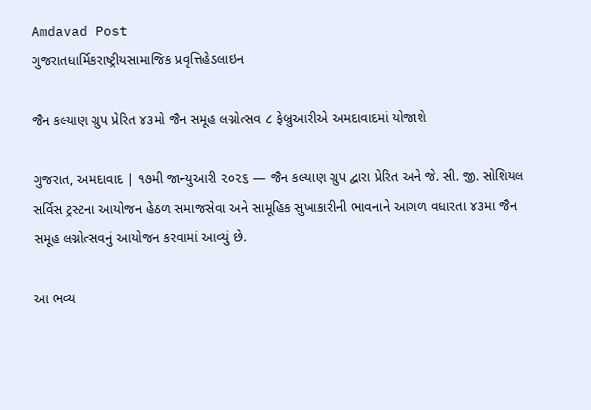Amdavad Post
ગુજરાતધાર્મિકરાષ્ટ્રીયસામાજિક પ્રવૃત્તિહેડલાઇન

જૈન કલ્યાણ ગ્રુપ પ્રેરિત ૪૩મો જૈન સમૂહ લગ્નોત્સવ ૮ ફેબ્રુઆરીએ અમદાવાદમાં યોજાશે

ગુજરાત, અમદાવાદ | ૧૭મી જાન્યુઆરી ૨૦૨૬ — જૈન કલ્યાણ ગ્રુપ દ્વારા પ્રેરિત અને જે. સી. જી. સોશિયલ સર્વિસ ટ્રસ્ટના આયોજન હેઠળ સમાજસેવા અને સામૂહિક સુખાકારીની ભાવનાને આગળ વધારતા ૪૩મા જૈન સમૂહ લગ્નોત્સવનું આયોજન કરવામાં આવ્યું છે.

આ ભવ્ય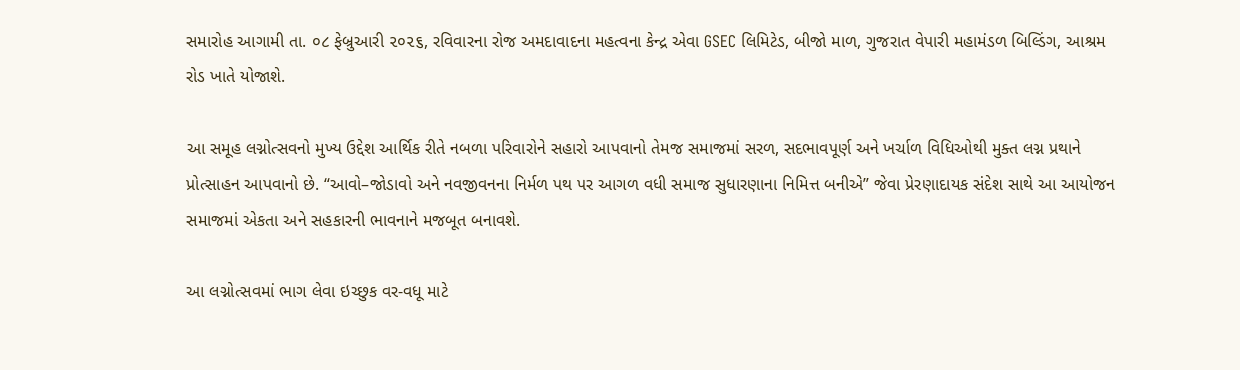સમારોહ આગામી તા. ૦૮ ફેબ્રુઆરી ૨૦૨૬, રવિવારના રોજ અમદાવાદના મહત્વના કેન્દ્ર એવા GSEC લિમિટેડ, બીજો માળ, ગુજરાત વેપારી મહામંડળ બિલ્ડિંગ, આશ્રમ રોડ ખાતે યોજાશે.

આ સમૂહ લગ્નોત્સવનો મુખ્ય ઉદ્દેશ આર્થિક રીતે નબળા પરિવારોને સહારો આપવાનો તેમજ સમાજમાં સરળ, સદભાવપૂર્ણ અને ખર્ચાળ વિધિઓથી મુક્ત લગ્ન પ્રથાને પ્રોત્સાહન આપવાનો છે. “આવો–જોડાવો અને નવજીવનના નિર્મળ પથ પર આગળ વધી સમાજ સુધારણાના નિમિત્ત બનીએ” જેવા પ્રેરણાદાયક સંદેશ સાથે આ આયોજન સમાજમાં એકતા અને સહકારની ભાવનાને મજબૂત બનાવશે.

આ લગ્નોત્સવમાં ભાગ લેવા ઇચ્છુક વર-વધૂ માટે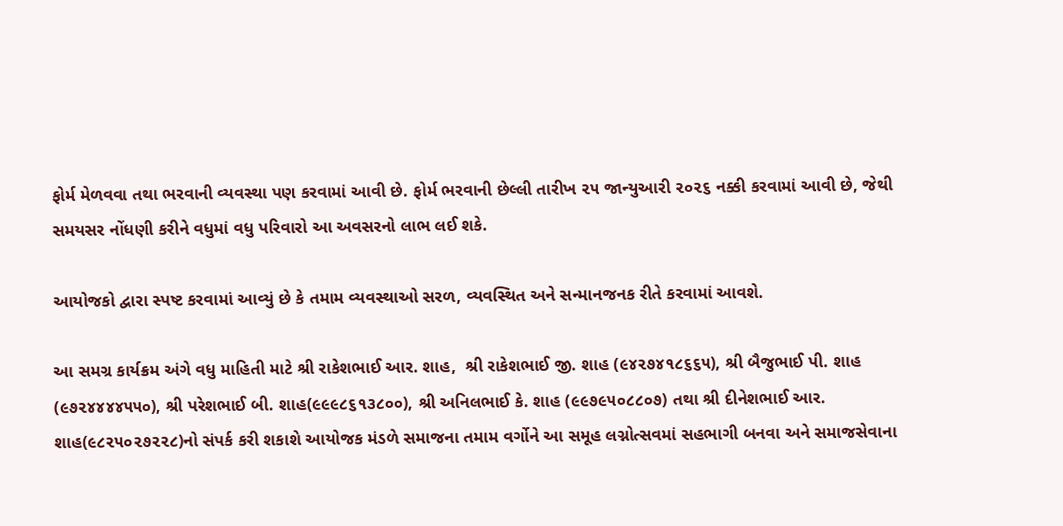ફોર્મ મેળવવા તથા ભરવાની વ્યવસ્થા પણ કરવામાં આવી છે. ફોર્મ ભરવાની છેલ્લી તારીખ ૨૫ જાન્યુઆરી ૨૦૨૬ નક્કી કરવામાં આવી છે, જેથી સમયસર નોંધણી કરીને વધુમાં વધુ પરિવારો આ અવસરનો લાભ લઈ શકે.

આયોજકો દ્વારા સ્પષ્ટ કરવામાં આવ્યું છે કે તમામ વ્યવસ્થાઓ સરળ, વ્યવસ્થિત અને સન્માનજનક રીતે કરવામાં આવશે.

આ સમગ્ર કાર્યક્રમ અંગે વધુ માહિતી માટે શ્રી રાકેશભાઈ આર. શાહ,  શ્રી રાકેશભાઈ જી. શાહ (૯૪૨૭૪૧૮૬૬૫), શ્રી બૈજુભાઈ પી. શાહ (૯૭૨૪૪૪૪૫૫૦), શ્રી પરેશભાઈ બી. શાહ(૯૯૯૮૬૧૩૮૦૦), શ્રી અનિલભાઈ કે. શાહ (૯૯૭૯૫૦૮૮૦૭) તથા શ્રી દીનેશભાઈ આર. શાહ(૯૮૨૫૦૨૭૨૨૮)નો સંપર્ક કરી શકાશે આયોજક મંડળે સમાજના તમામ વર્ગોને આ સમૂહ લગ્નોત્સવમાં સહભાગી બનવા અને સમાજસેવાના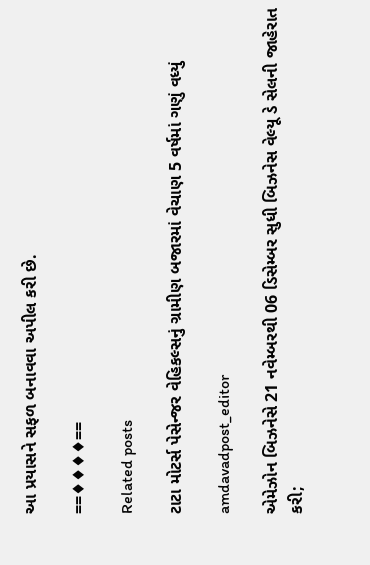આ પ્રયાસને સફળ બનાવવા અપીલ કરી છે.

==♦♦♦♦==

Related posts

ટાટા મોટર્સ પેસેન્જર વેહિકલ્સનું ગ્રામીણ બજારમાં વેચાણ 5 વર્ષમાં ગણું વધ્યું

amdavadpost_editor

એમેઝોન બિઝનેસે 21 નવેમ્બરથી 06 ડિસેમ્બર સુધી બિઝનેસ વેલ્યૂ ડે સેલની જાહેરાત કરી;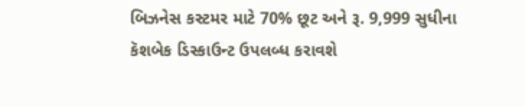બિઝનેસ કસ્ટમર માટે 70% છૂટ અને રૂ. 9,999 સુધીના કૅશબેક ડિસ્કાઉન્ટ ઉપલબ્ધ કરાવશે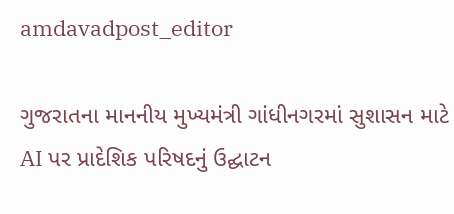amdavadpost_editor

ગુજરાતના માનનીય મુખ્યમંત્રી ગાંધીનગરમાં સુશાસન માટે AI પર પ્રાદેશિક પરિષદનું ઉદ્ઘાટન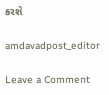કરશે

amdavadpost_editor

Leave a Comment